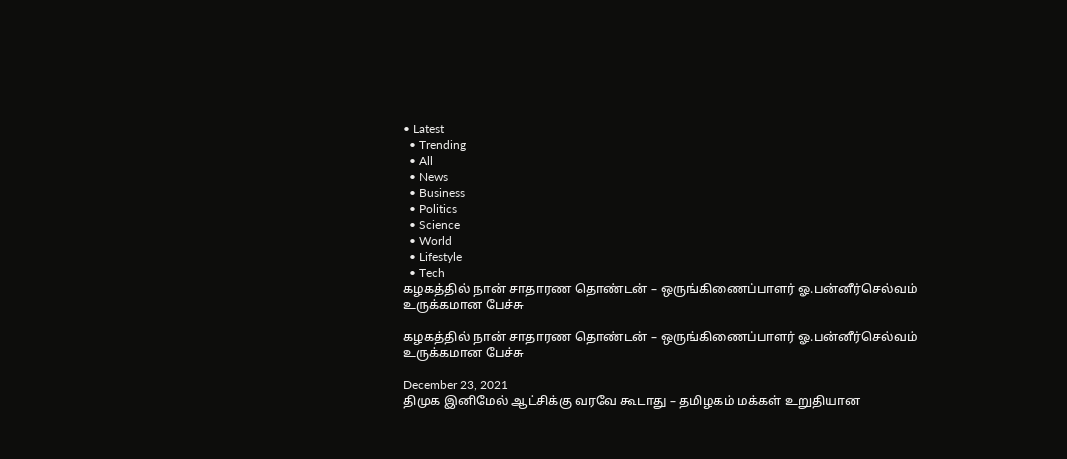• Latest
  • Trending
  • All
  • News
  • Business
  • Politics
  • Science
  • World
  • Lifestyle
  • Tech
கழகத்தில் நான் சாதாரண தொண்டன் – ஒருங்கிணைப்பாளர் ஓ.பன்னீர்செல்வம் உருக்கமான பேச்சு

கழகத்தில் நான் சாதாரண தொண்டன் – ஒருங்கிணைப்பாளர் ஓ.பன்னீர்செல்வம் உருக்கமான பேச்சு

December 23, 2021
திமுக இனிமேல் ஆட்சிக்கு வரவே கூடாது – தமிழகம் மக்கள் உறுதியான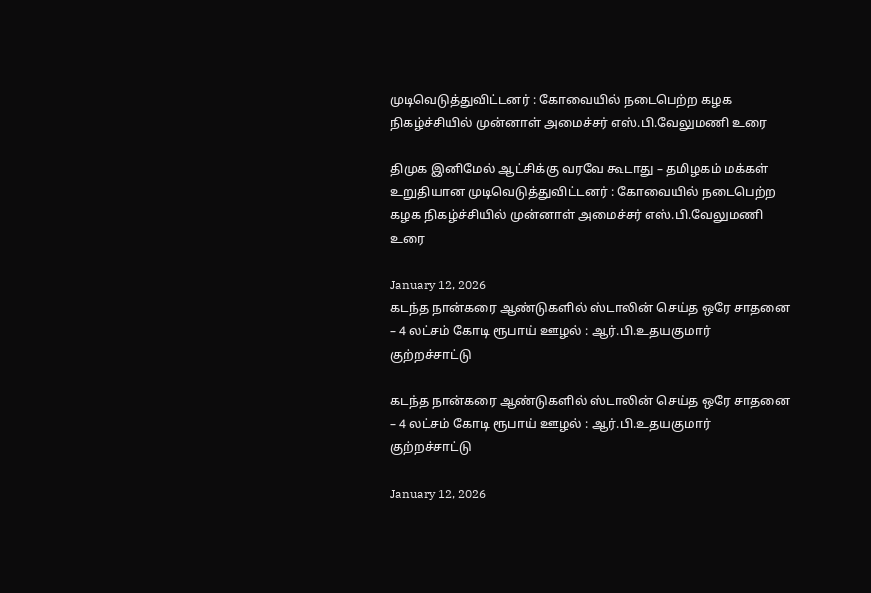முடிவெடுத்துவிட்டனர் : கோவையில் நடைபெற்ற கழக நிகழ்ச்சியில் முன்னாள் அமைச்சர் எஸ்.பி.வேலுமணி உரை

திமுக இனிமேல் ஆட்சிக்கு வரவே கூடாது – தமிழகம் மக்கள் உறுதியான முடிவெடுத்துவிட்டனர் : கோவையில் நடைபெற்ற கழக நிகழ்ச்சியில் முன்னாள் அமைச்சர் எஸ்.பி.வேலுமணி உரை

January 12, 2026
கடந்த நான்கரை ஆண்டுகளில் ஸ்டாலின் செய்த ஒரே சாதனை – 4 லட்சம் கோடி ரூபாய் ஊழல் : ஆர்.பி.உதயகுமார் குற்றச்சாட்டு

கடந்த நான்கரை ஆண்டுகளில் ஸ்டாலின் செய்த ஒரே சாதனை – 4 லட்சம் கோடி ரூபாய் ஊழல் : ஆர்.பி.உதயகுமார் குற்றச்சாட்டு

January 12, 2026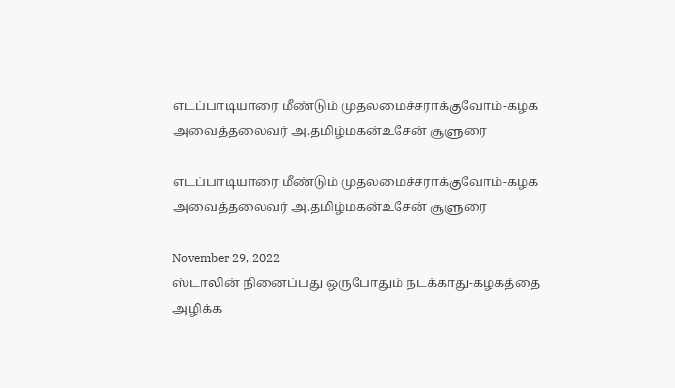எடப்பாடியாரை மீண்டும் முதலமைச்சராக்குவோம்-கழக அவைத்தலைவர் அ.தமிழ்மகன்உசேன் சூளுரை

எடப்பாடியாரை மீண்டும் முதலமைச்சராக்குவோம்-கழக அவைத்தலைவர் அ.தமிழ்மகன்உசேன் சூளுரை

November 29, 2022
ஸ்டாலின் நினைப்பது ஒருபோதும் நடக்காது-கழகத்தை அழிக்க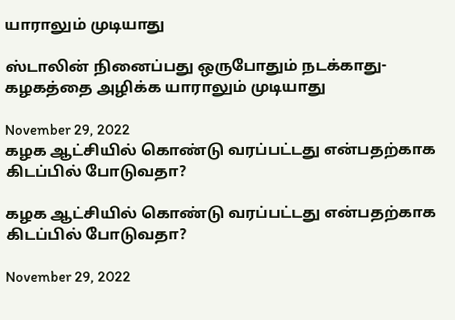யாராலும் முடியாது

ஸ்டாலின் நினைப்பது ஒருபோதும் நடக்காது-கழகத்தை அழிக்க யாராலும் முடியாது

November 29, 2022
கழக ஆட்சியில் கொண்டு வரப்பட்டது என்பதற்காக கிடப்பில் போடுவதா?

கழக ஆட்சியில் கொண்டு வரப்பட்டது என்பதற்காக கிடப்பில் போடுவதா?

November 29, 2022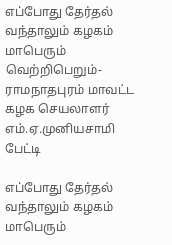எப்போது தேர்தல் வந்தாலும் கழகம் மாபெரும் வெற்றிபெறும்-ராமநாதபுரம் மாவட்ட கழக செயலாளர் எம்.ஏ.முனியசாமி பேட்டி

எப்போது தேர்தல் வந்தாலும் கழகம் மாபெரும்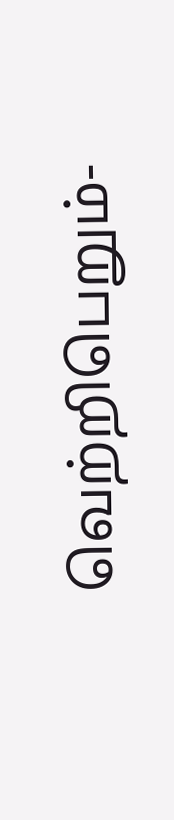வெற்றிபெறும்-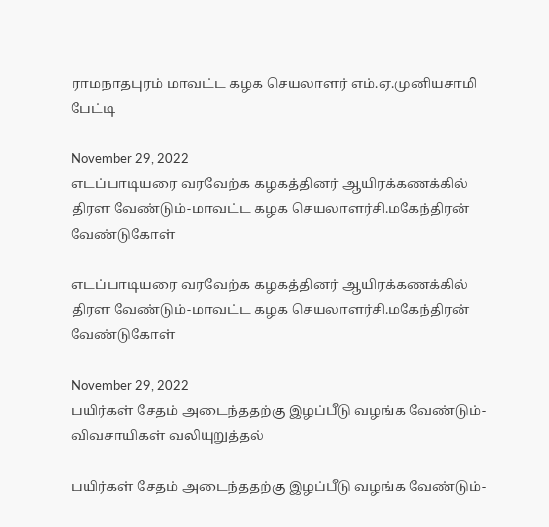ராமநாதபுரம் மாவட்ட கழக செயலாளர் எம்.ஏ.முனியசாமி பேட்டி

November 29, 2022
எடப்பாடியரை வரவேற்க கழகத்தினர் ஆயிரக்கணக்கில் திரள வேண்டும்-மாவட்ட கழக செயலாளர்சி.மகேந்திரன் வேண்டுகோள்

எடப்பாடியரை வரவேற்க கழகத்தினர் ஆயிரக்கணக்கில் திரள வேண்டும்-மாவட்ட கழக செயலாளர்சி.மகேந்திரன் வேண்டுகோள்

November 29, 2022
பயிர்கள் சேதம் அடைந்ததற்கு இழப்பீடு வழங்க வேண்டும்-விவசாயிகள் வலியுறுத்தல்

பயிர்கள் சேதம் அடைந்ததற்கு இழப்பீடு வழங்க வேண்டும்-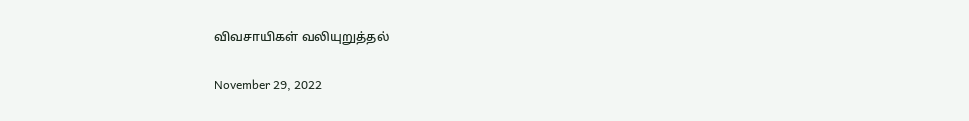விவசாயிகள் வலியுறுத்தல்

November 29, 2022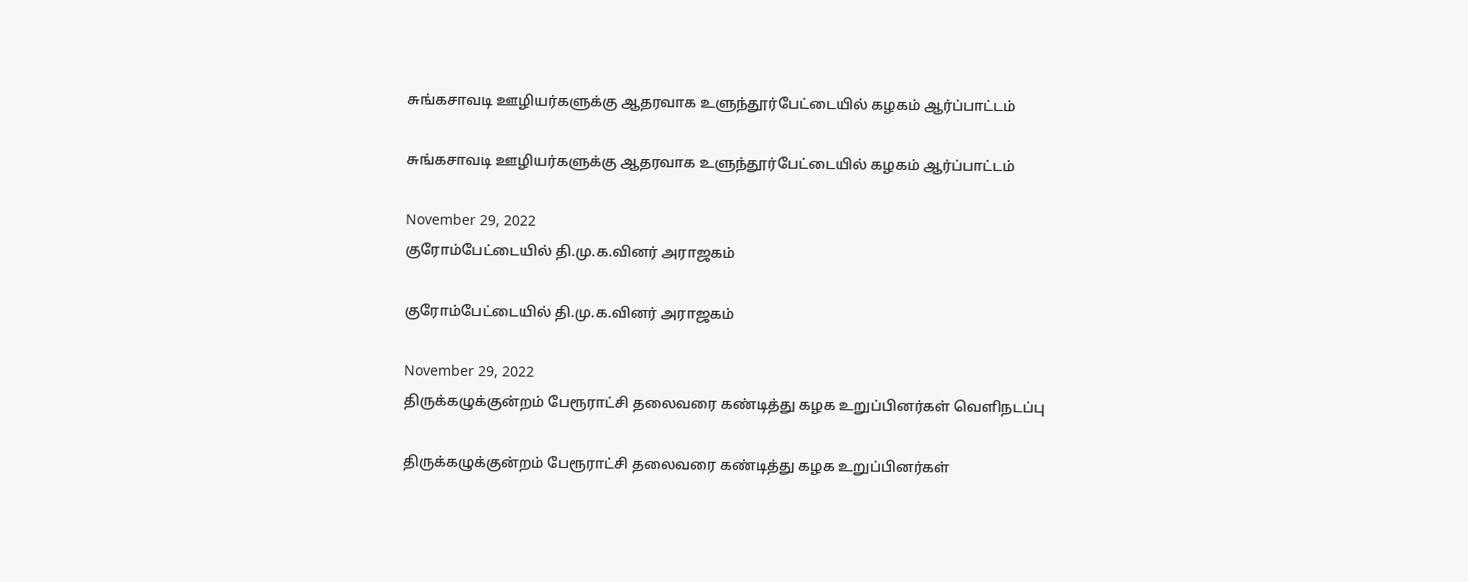சுங்கசாவடி ஊழியர்களுக்கு ஆதரவாக உளுந்தூர்பேட்டையில் கழகம் ஆர்ப்பாட்டம்

சுங்கசாவடி ஊழியர்களுக்கு ஆதரவாக உளுந்தூர்பேட்டையில் கழகம் ஆர்ப்பாட்டம்

November 29, 2022
குரோம்பேட்டையில் தி.மு.க.வினர் அராஜகம்

குரோம்பேட்டையில் தி.மு.க.வினர் அராஜகம்

November 29, 2022
திருக்கழுக்குன்றம் பேரூராட்சி தலைவரை கண்டித்து கழக உறுப்பினர்கள் வெளிநடப்பு

திருக்கழுக்குன்றம் பேரூராட்சி தலைவரை கண்டித்து கழக உறுப்பினர்கள்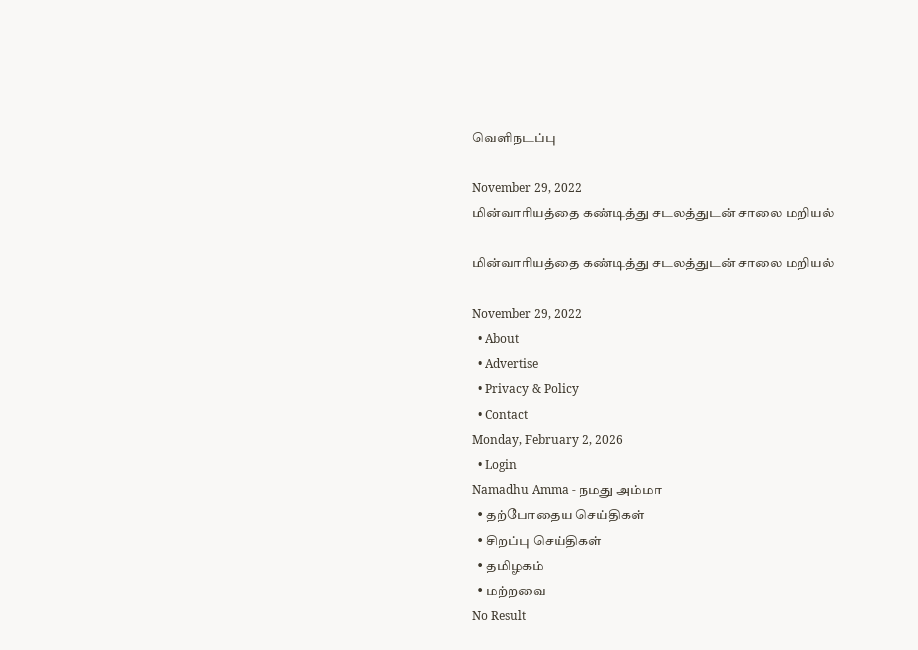வெளிநடப்பு

November 29, 2022
மின்வாரியத்தை கண்டித்து சடலத்துடன் சாலை மறியல்

மின்வாரியத்தை கண்டித்து சடலத்துடன் சாலை மறியல்

November 29, 2022
  • About
  • Advertise
  • Privacy & Policy
  • Contact
Monday, February 2, 2026
  • Login
Namadhu Amma - நமது அம்மா
  • தற்போதைய செய்திகள்
  • சிறப்பு செய்திகள்
  • தமிழகம்
  • மற்றவை
No Result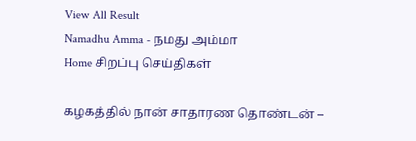View All Result
Namadhu Amma - நமது அம்மா
Home சிறப்பு செய்திகள்

கழகத்தில் நான் சாதாரண தொண்டன் –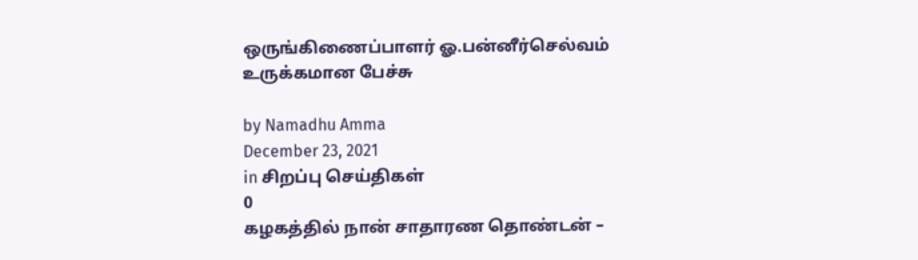ஒருங்கிணைப்பாளர் ஓ.பன்னீர்செல்வம் உருக்கமான பேச்சு

by Namadhu Amma
December 23, 2021
in சிறப்பு செய்திகள்
0
கழகத்தில் நான் சாதாரண தொண்டன் –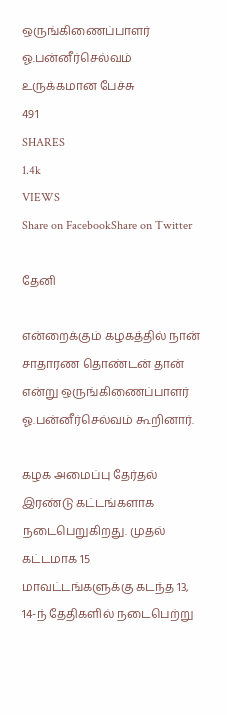ஒருங்கிணைப்பாளர் ஓ.பன்னீர்செல்வம் உருக்கமான பேச்சு
491
SHARES
1.4k
VIEWS
Share on FacebookShare on Twitter

தேனி

என்றைக்கும் கழகத்தில் நான் சாதாரண தொண்டன் தான் என்று ஒருங்கிணைப்பாளர் ஓ.பன்னீர்செல்வம் கூறினார்.

கழக அமைப்பு தேர்தல் இரண்டு கட்டங்களாக நடைபெறுகிறது. முதல் கட்டமாக 15 மாவட்டங்களுக்கு கடந்த 13, 14-ந் தேதிகளில் நடைபெற்று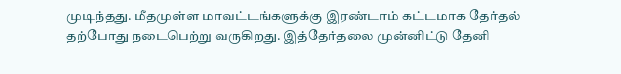முடிந்தது. மீதமுள்ள மாவட்டங்களுக்கு இரண்டாம் கட்டமாக தேர்தல் தற்போது நடைபெற்று வருகிறது. இத்தேர்தலை முன்னிட்டு தேனி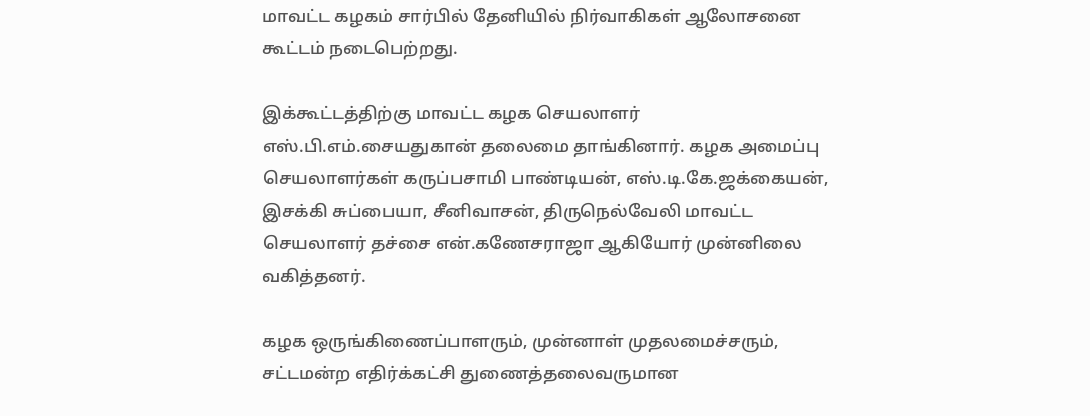மாவட்ட கழகம் சார்பில் தேனியில் நிர்வாகிகள் ஆலோசனை கூட்டம் நடைபெற்றது.

இக்கூட்டத்திற்கு மாவட்ட கழக செயலாளர் எஸ்.பி.எம்.சையதுகான் தலைமை தாங்கினார். கழக அமைப்பு செயலாளர்கள் கருப்பசாமி பாண்டியன், எஸ்.டி.கே.ஜக்கையன், இசக்கி சுப்பையா, சீனிவாசன், திருநெல்வேலி மாவட்ட செயலாளர் தச்சை என்.கணேசராஜா ஆகியோர் முன்னிலை வகித்தனர்.

கழக ஒருங்கிணைப்பாளரும், முன்னாள் முதலமைச்சரும், சட்டமன்ற எதிர்க்கட்சி துணைத்தலைவருமான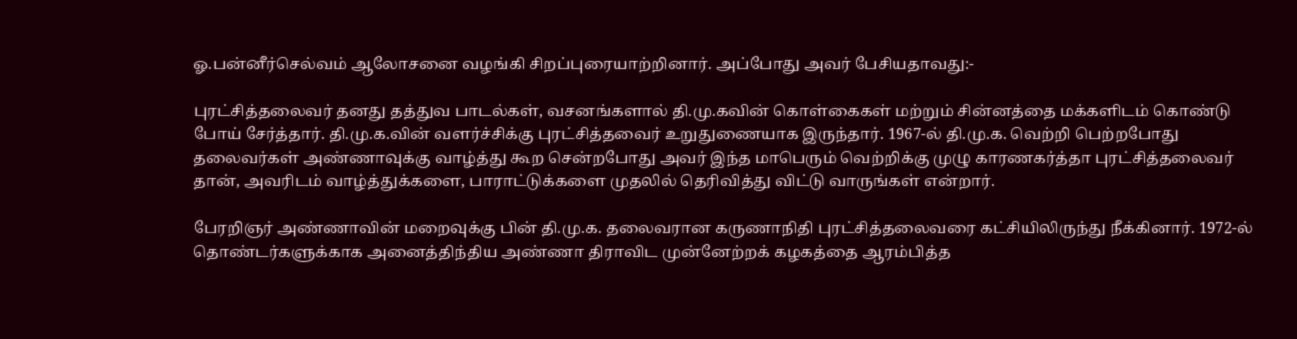ஓ.பன்னீர்செல்வம் ஆலோசனை வழங்கி சிறப்புரையாற்றினார். அப்போது அவர் பேசியதாவது:-

புரட்சித்தலைவர் தனது தத்துவ பாடல்கள், வசனங்களால் தி.மு.கவின் கொள்கைகள் மற்றும் சின்னத்தை மக்களிடம் கொண்டு போய் சேர்த்தார். தி.மு.க.வின் வளர்ச்சிக்கு புரட்சித்தவைர் உறுதுணையாக இருந்தார். 1967-ல் தி.மு.க. வெற்றி பெற்றபோது தலைவர்கள் அண்ணாவுக்கு வாழ்த்து கூற சென்றபோது அவர் இந்த மாபெரும் வெற்றிக்கு முழு காரணகர்த்தா புரட்சித்தலைவர் தான், அவரிடம் வாழ்த்துக்களை, பாராட்டுக்களை முதலில் தெரிவித்து விட்டு வாருங்கள் என்றார்.

பேரறிஞர் அண்ணாவின் மறைவுக்கு பின் தி.மு.க. தலைவரான கருணாநிதி புரட்சித்தலைவரை கட்சியிலிருந்து நீக்கினார். 1972-ல் தொண்டர்களுக்காக அனைத்திந்திய அண்ணா திராவிட முன்னேற்றக் கழகத்தை ஆரம்பித்த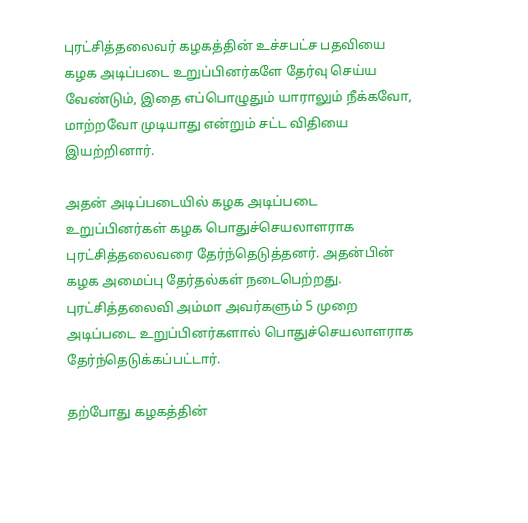புரட்சித்தலைவர் கழகத்தின் உச்சபட்ச பதவியை கழக அடிப்படை உறுப்பினர்களே தேர்வு செய்ய வேண்டும், இதை எப்பொழுதும் யாராலும் நீக்கவோ, மாற்றவோ முடியாது என்றும் சட்ட விதியை இயற்றினார்.

அதன் அடிப்படையில் கழக அடிப்படை உறுப்பினர்கள் கழக பொதுச்செயலாளராக புரட்சித்தலைவரை தேர்ந்தெடுத்தனர். அதன்பின் கழக அமைப்பு தேர்தல்கள் நடைபெற்றது. புரட்சித்தலைவி அம்மா அவர்களும் 5 முறை அடிப்படை உறுப்பினர்களால் பொதுச்செயலாளராக தேர்ந்தெடுக்கப்பட்டார்.

தற்போது கழகத்தின்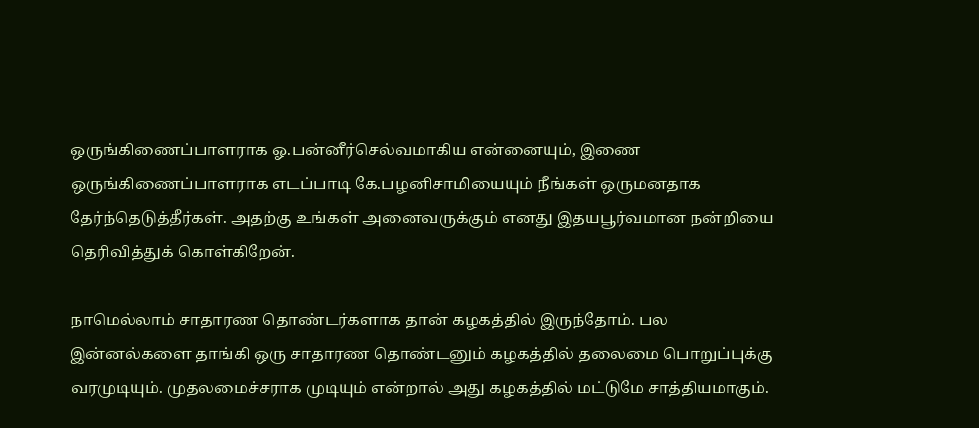ஒருங்கிணைப்பாளராக ஓ.பன்னீர்செல்வமாகிய என்னையும், இணை ஒருங்கிணைப்பாளராக எடப்பாடி கே.பழனிசாமியையும் நீங்கள் ஒருமனதாக தேர்ந்தெடுத்தீர்கள். அதற்கு உங்கள் அனைவருக்கும் எனது இதயபூர்வமான நன்றியை தெரிவித்துக் கொள்கிறேன்.

நாமெல்லாம் சாதாரண தொண்டர்களாக தான் கழகத்தில் இருந்தோம். பல இன்னல்களை தாங்கி ஒரு சாதாரண தொண்டனும் கழகத்தில் தலைமை பொறுப்புக்கு வரமுடியும். முதலமைச்சராக முடியும் என்றால் அது கழகத்தில் மட்டுமே சாத்தியமாகும்.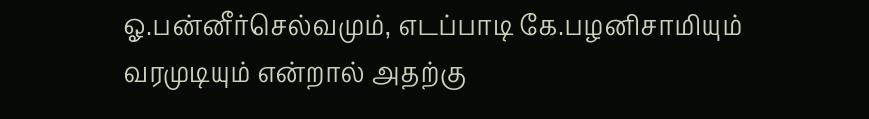ஓ.பன்னீர்செல்வமும், எடப்பாடி கே.பழனிசாமியும் வரமுடியும் என்றால் அதற்கு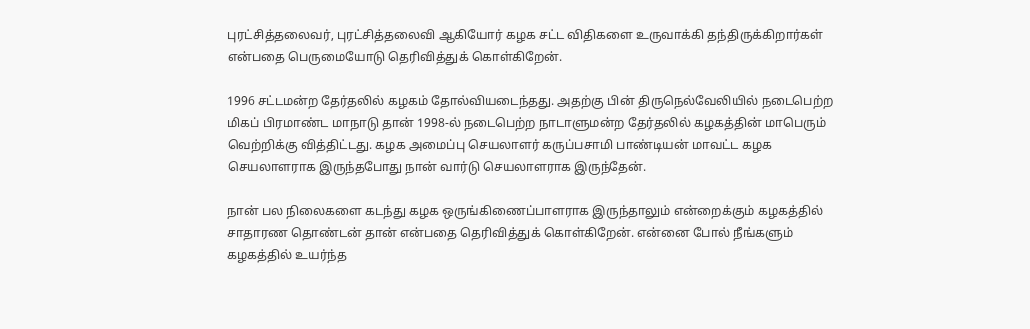புரட்சித்தலைவர், புரட்சித்தலைவி ஆகியோர் கழக சட்ட விதிகளை உருவாக்கி தந்திருக்கிறார்கள் என்பதை பெருமையோடு தெரிவித்துக் கொள்கிறேன்.

1996 சட்டமன்ற தேர்தலில் கழகம் தோல்வியடைந்தது. அதற்கு பின் திருநெல்வேலியில் நடைபெற்ற மிகப் பிரமாண்ட மாநாடு தான் 1998-ல் நடைபெற்ற நாடாளுமன்ற தேர்தலில் கழகத்தின் மாபெரும் வெற்றிக்கு வித்திட்டது. கழக அமைப்பு செயலாளர் கருப்பசாமி பாண்டியன் மாவட்ட கழக செயலாளராக இருந்தபோது நான் வார்டு செயலாளராக இருந்தேன்.

நான் பல நிலைகளை கடந்து கழக ஒருங்கிணைப்பாளராக இருந்தாலும் என்றைக்கும் கழகத்தில் சாதாரண தொண்டன் தான் என்பதை தெரிவித்துக் கொள்கிறேன். என்னை போல் நீங்களும் கழகத்தில் உயர்ந்த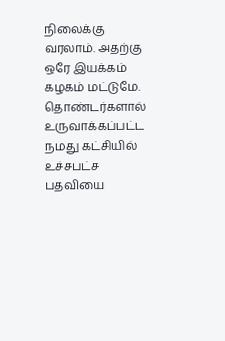நிலைக்கு வரலாம். அதற்கு ஒரே இயக்கம் கழகம் மட்டுமே. தொண்டர்களால் உருவாக்கப்பட்ட நமது கட்சியில் உச்சபட்ச பதவியை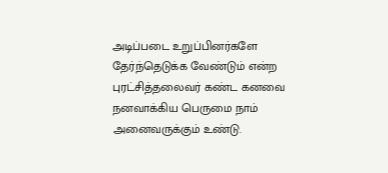அடிப்படை உறுப்பினர்களே தேர்ந்தெடுக்க வேண்டும் என்ற புரட்சித்தலைவர் கண்ட கனவை நனவாக்கிய பெருமை நாம் அனைவருக்கும் உண்டு.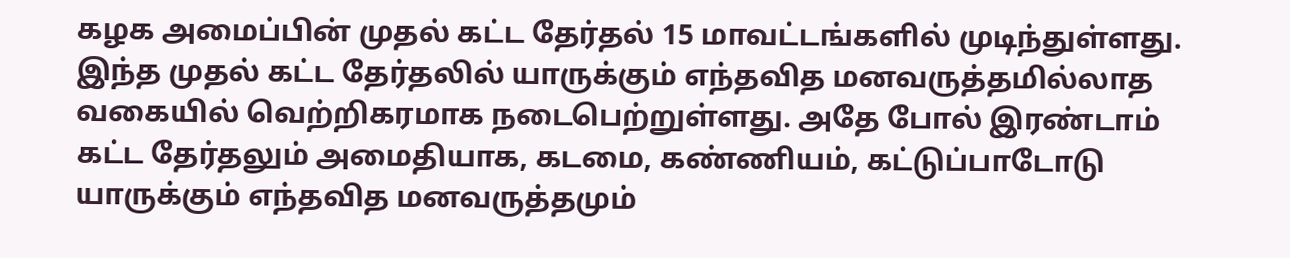கழக அமைப்பின் முதல் கட்ட தேர்தல் 15 மாவட்டங்களில் முடிந்துள்ளது. இந்த முதல் கட்ட தேர்தலில் யாருக்கும் எந்தவித மனவருத்தமில்லாத வகையில் வெற்றிகரமாக நடைபெற்றுள்ளது. அதே போல் இரண்டாம் கட்ட தேர்தலும் அமைதியாக, கடமை, கண்ணியம், கட்டுப்பாடோடு யாருக்கும் எந்தவித மனவருத்தமும்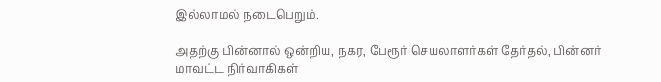இல்லாமல் நடைபெறும்.

அதற்கு பின்னால் ஒன்றிய, நகர, பேரூர் செயலாளர்கள் தேர்தல், பின்னர் மாவட்ட நிர்வாகிகள்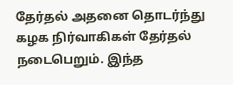தேர்தல் அதனை தொடர்ந்து கழக நிர்வாகிகள் தேர்தல் நடைபெறும். இந்த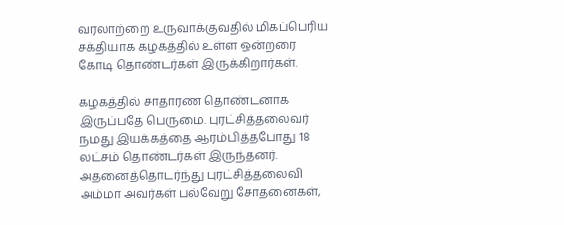வரலாற்றை உருவாக்குவதில் மிகப்பெரிய சக்தியாக கழகத்தில் உள்ள ஒன்றரை கோடி தொண்டர்கள் இருக்கிறார்கள்.

கழகத்தில் சாதாரண தொண்டனாக இருப்பதே பெருமை. புரட்சித்தலைவர் நமது இயக்கத்தை ஆரம்பித்தபோது 18 லட்சம் தொண்டர்கள் இருந்தனர். அதனைத்தொடர்ந்து புரட்சித்தலைவி அம்மா அவர்கள் பல்வேறு சோதனைகள்,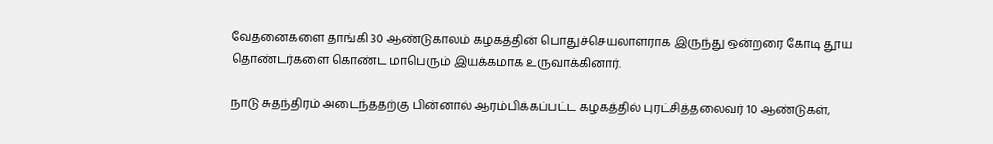வேதனைகளை தாங்கி 30 ஆண்டுகாலம் கழகத்தின் பொதுச்செயலாளராக இருந்து ஒன்றரை கோடி தூய தொண்டர்களை கொண்ட மாபெரும் இயக்கமாக உருவாக்கினார்.

நாடு சுதந்திரம் அடைந்ததற்கு பின்னால் ஆரம்பிக்கப்பட்ட கழகத்தில் புரட்சித்தலைவர் 10 ஆண்டுகள்,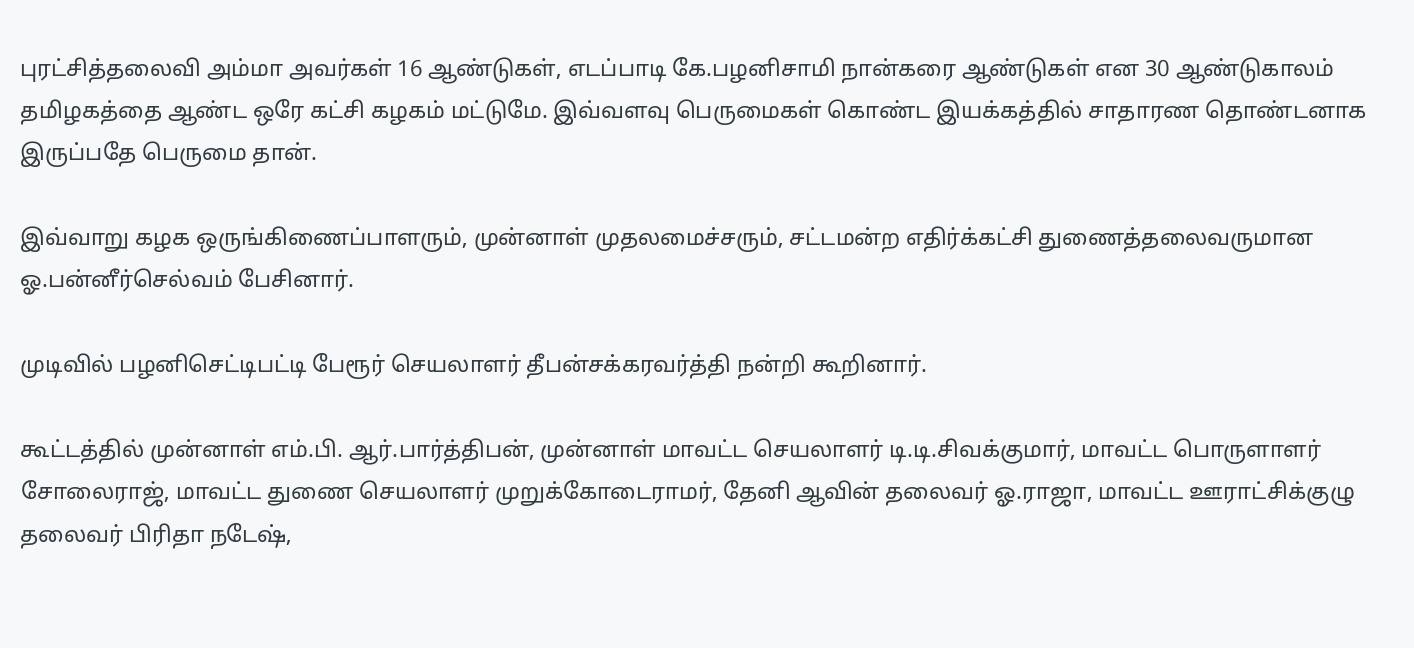புரட்சித்தலைவி அம்மா அவர்கள் 16 ஆண்டுகள், எடப்பாடி கே.பழனிசாமி நான்கரை ஆண்டுகள் என 30 ஆண்டுகாலம் தமிழகத்தை ஆண்ட ஒரே கட்சி கழகம் மட்டுமே. இவ்வளவு பெருமைகள் கொண்ட இயக்கத்தில் சாதாரண தொண்டனாக இருப்பதே பெருமை தான்.

இவ்வாறு கழக ஒருங்கிணைப்பாளரும், முன்னாள் முதலமைச்சரும், சட்டமன்ற எதிர்க்கட்சி துணைத்தலைவருமான ஓ.பன்னீர்செல்வம் பேசினார்.

முடிவில் பழனிசெட்டிபட்டி பேரூர் செயலாளர் தீபன்சக்கரவர்த்தி நன்றி கூறினார்.

கூட்டத்தில் முன்னாள் எம்.பி. ஆர்.பார்த்திபன், முன்னாள் மாவட்ட செயலாளர் டி.டி.சிவக்குமார், மாவட்ட பொருளாளர் சோலைராஜ், மாவட்ட துணை செயலாளர் முறுக்கோடைராமர், தேனி ஆவின் தலைவர் ஓ.ராஜா, மாவட்ட ஊராட்சிக்குழு தலைவர் பிரிதா நடேஷ்,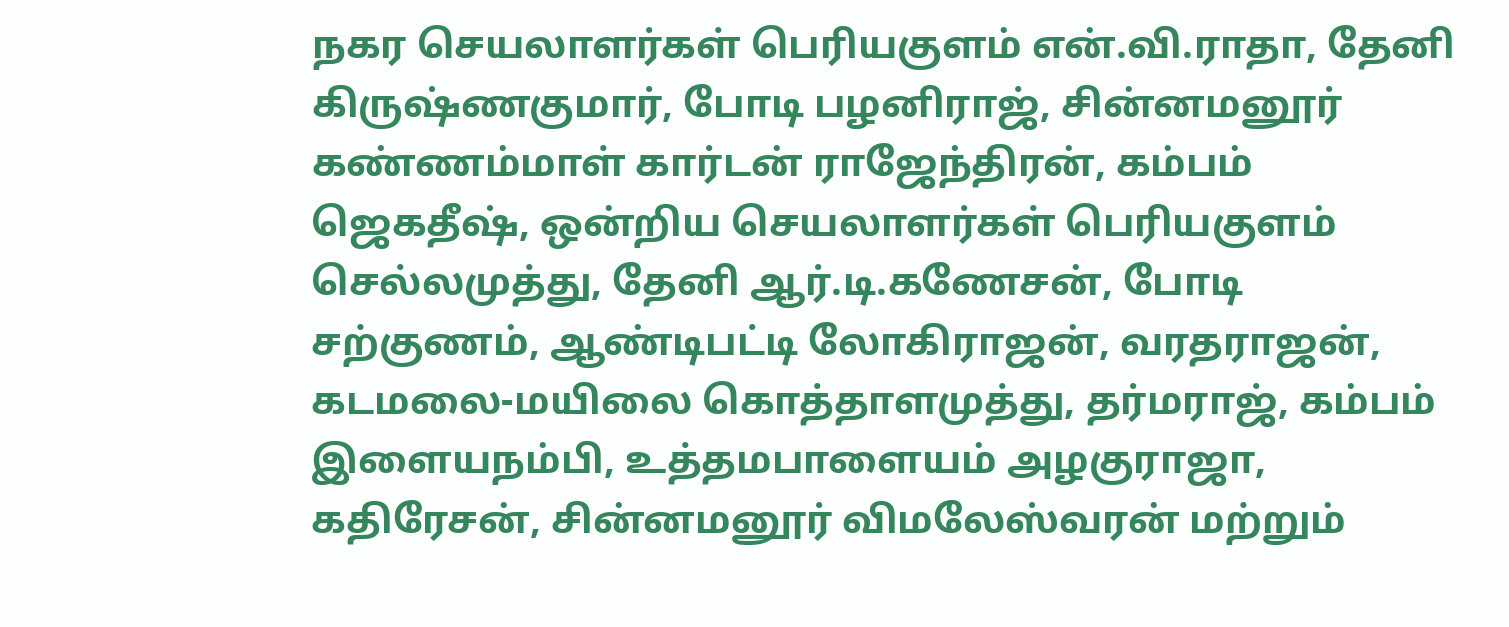நகர செயலாளர்கள் பெரியகுளம் என்.வி.ராதா, தேனி கிருஷ்ணகுமார், போடி பழனிராஜ், சின்னமனூர் கண்ணம்மாள் கார்டன் ராஜேந்திரன், கம்பம் ஜெகதீஷ், ஒன்றிய செயலாளர்கள் பெரியகுளம் செல்லமுத்து, தேனி ஆர்.டி.கணேசன், போடி சற்குணம், ஆண்டிபட்டி லோகிராஜன், வரதராஜன், கடமலை-மயிலை கொத்தாளமுத்து, தர்மராஜ், கம்பம் இளையநம்பி, உத்தமபாளையம் அழகுராஜா, கதிரேசன், சின்னமனூர் விமலேஸ்வரன் மற்றும்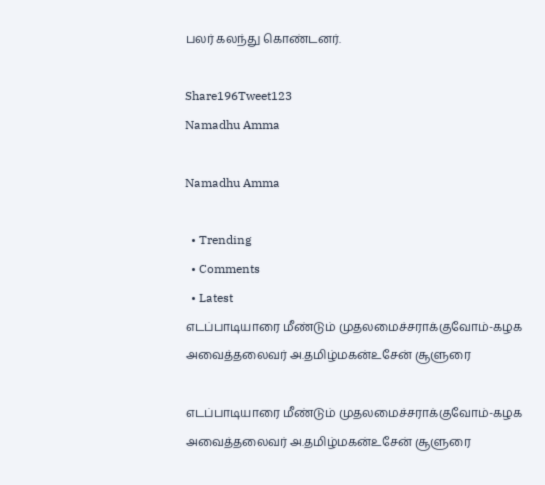பலர் கலந்து கொண்டனர்.

Share196Tweet123
Namadhu Amma

Namadhu Amma

  • Trending
  • Comments
  • Latest
எடப்பாடியாரை மீண்டும் முதலமைச்சராக்குவோம்-கழக அவைத்தலைவர் அ.தமிழ்மகன்உசேன் சூளுரை

எடப்பாடியாரை மீண்டும் முதலமைச்சராக்குவோம்-கழக அவைத்தலைவர் அ.தமிழ்மகன்உசேன் சூளுரை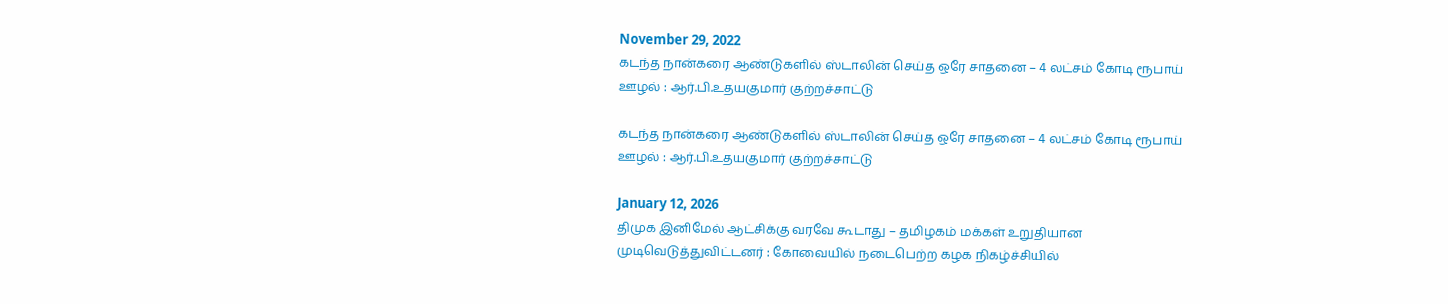November 29, 2022
கடந்த நான்கரை ஆண்டுகளில் ஸ்டாலின் செய்த ஒரே சாதனை – 4 லட்சம் கோடி ரூபாய் ஊழல் : ஆர்.பி.உதயகுமார் குற்றச்சாட்டு

கடந்த நான்கரை ஆண்டுகளில் ஸ்டாலின் செய்த ஒரே சாதனை – 4 லட்சம் கோடி ரூபாய் ஊழல் : ஆர்.பி.உதயகுமார் குற்றச்சாட்டு

January 12, 2026
திமுக இனிமேல் ஆட்சிக்கு வரவே கூடாது – தமிழகம் மக்கள் உறுதியான முடிவெடுத்துவிட்டனர் : கோவையில் நடைபெற்ற கழக நிகழ்ச்சியில்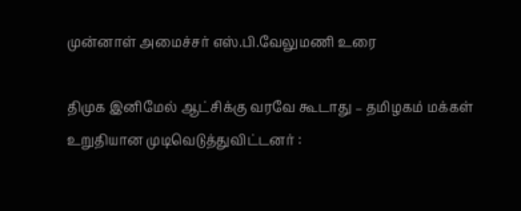முன்னாள் அமைச்சர் எஸ்.பி.வேலுமணி உரை

திமுக இனிமேல் ஆட்சிக்கு வரவே கூடாது – தமிழகம் மக்கள் உறுதியான முடிவெடுத்துவிட்டனர் :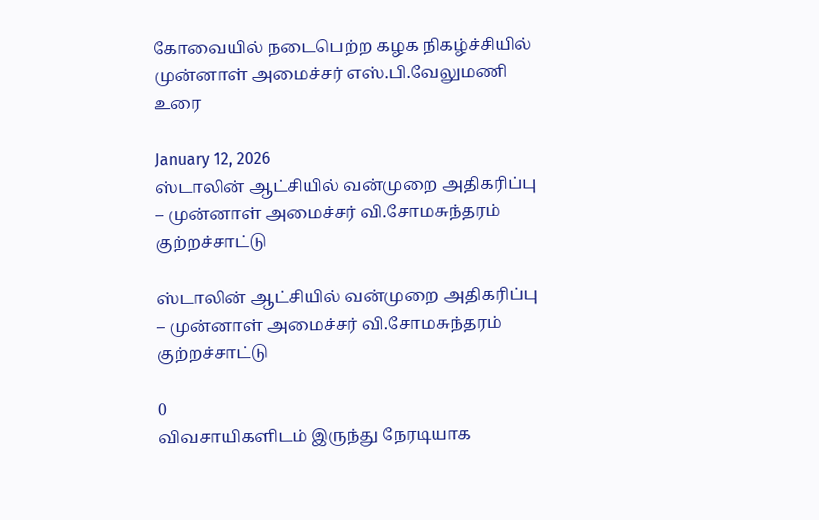கோவையில் நடைபெற்ற கழக நிகழ்ச்சியில் முன்னாள் அமைச்சர் எஸ்.பி.வேலுமணி உரை

January 12, 2026
ஸ்டாலின் ஆட்சியில் வன்முறை அதிகரிப்பு – முன்னாள் அமைச்சர் வி.சோமசுந்தரம் குற்றச்சாட்டு

ஸ்டாலின் ஆட்சியில் வன்முறை அதிகரிப்பு – முன்னாள் அமைச்சர் வி.சோமசுந்தரம் குற்றச்சாட்டு

0
விவசாயிகளிடம் இருந்து நேரடியாக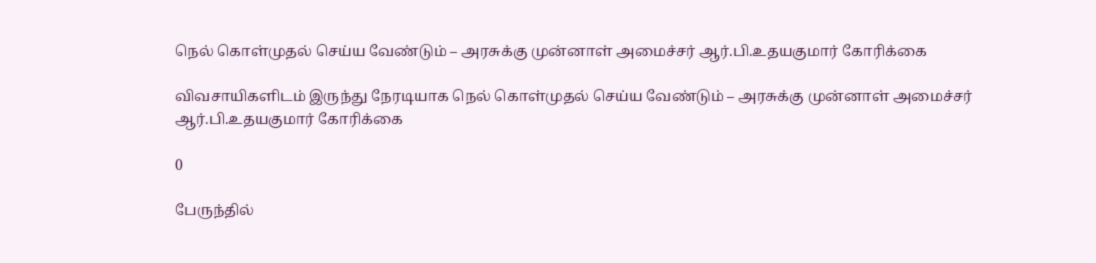நெல் கொள்முதல் செய்ய வேண்டும் – அரசுக்கு முன்னாள் அமைச்சர் ஆர்.பி.உதயகுமார் கோரிக்கை

விவசாயிகளிடம் இருந்து நேரடியாக நெல் கொள்முதல் செய்ய வேண்டும் – அரசுக்கு முன்னாள் அமைச்சர் ஆர்.பி.உதயகுமார் கோரிக்கை

0

பேருந்தில்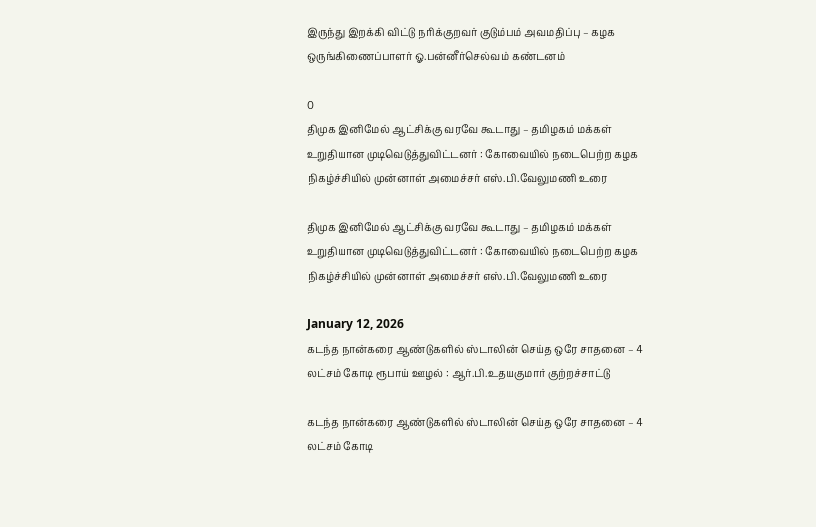இருந்து இறக்கி விட்டு நரிக்குறவர் குடும்பம் அவமதிப்பு – கழக ஒருங்கிணைப்பாளர் ஓ.பன்னீர்செல்வம் கண்டனம்

0
திமுக இனிமேல் ஆட்சிக்கு வரவே கூடாது – தமிழகம் மக்கள் உறுதியான முடிவெடுத்துவிட்டனர் : கோவையில் நடைபெற்ற கழக நிகழ்ச்சியில் முன்னாள் அமைச்சர் எஸ்.பி.வேலுமணி உரை

திமுக இனிமேல் ஆட்சிக்கு வரவே கூடாது – தமிழகம் மக்கள் உறுதியான முடிவெடுத்துவிட்டனர் : கோவையில் நடைபெற்ற கழக நிகழ்ச்சியில் முன்னாள் அமைச்சர் எஸ்.பி.வேலுமணி உரை

January 12, 2026
கடந்த நான்கரை ஆண்டுகளில் ஸ்டாலின் செய்த ஒரே சாதனை – 4 லட்சம் கோடி ரூபாய் ஊழல் : ஆர்.பி.உதயகுமார் குற்றச்சாட்டு

கடந்த நான்கரை ஆண்டுகளில் ஸ்டாலின் செய்த ஒரே சாதனை – 4 லட்சம் கோடி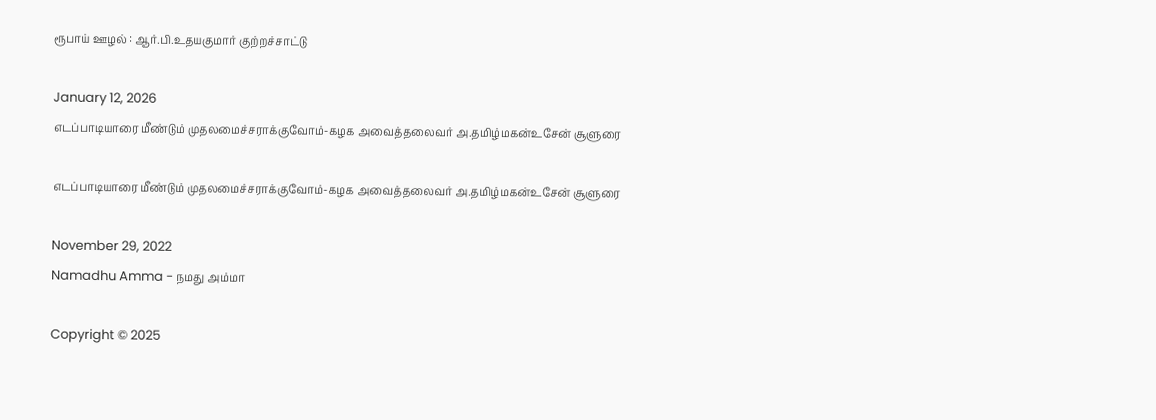ரூபாய் ஊழல் : ஆர்.பி.உதயகுமார் குற்றச்சாட்டு

January 12, 2026
எடப்பாடியாரை மீண்டும் முதலமைச்சராக்குவோம்-கழக அவைத்தலைவர் அ.தமிழ்மகன்உசேன் சூளுரை

எடப்பாடியாரை மீண்டும் முதலமைச்சராக்குவோம்-கழக அவைத்தலைவர் அ.தமிழ்மகன்உசேன் சூளுரை

November 29, 2022
Namadhu Amma - நமது அம்மா

Copyright © 2025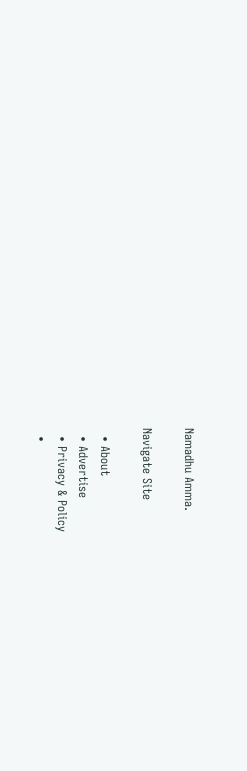Namadhu Amma.

Navigate Site

  • About
  • Advertise
  • Privacy & Policy
  •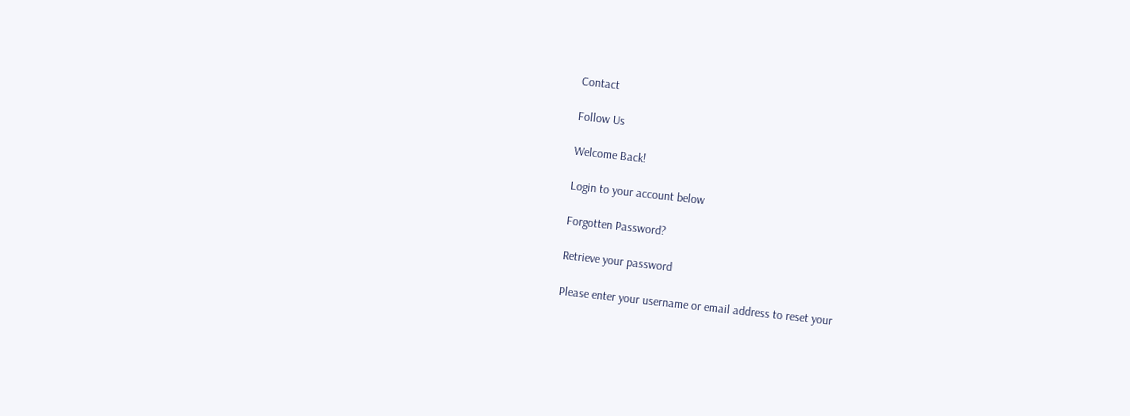Contact

Follow Us

Welcome Back!

Login to your account below

Forgotten Password?

Retrieve your password

Please enter your username or email address to reset your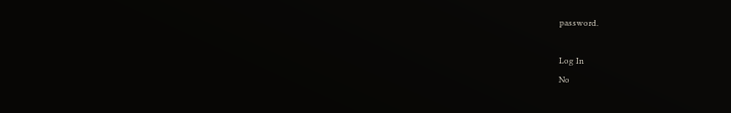password.

Log In
No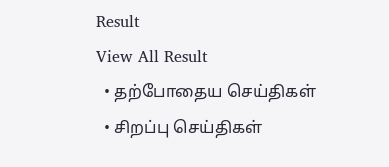Result
View All Result
  • தற்போதைய செய்திகள்
  • சிறப்பு செய்திகள்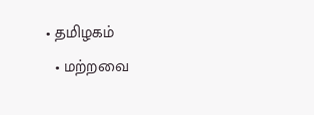• தமிழகம்
  • மற்றவை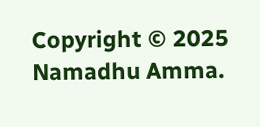Copyright © 2025 Namadhu Amma.